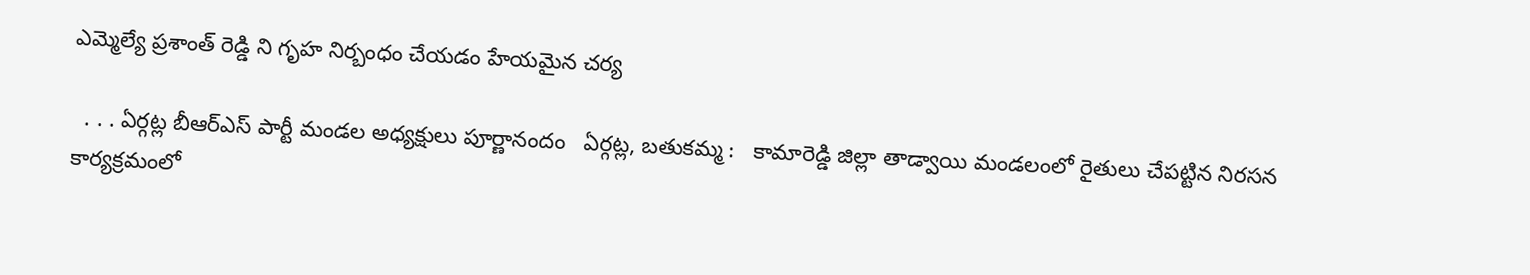ఎమ్మెల్యే ప్రశాంత్ రెడ్డి ని గృహ నిర్బంధం చేయడం హేయమైన చర్య

  . . . ఏర్గట్ల బీఆర్ఎస్ పార్టీ మండల అధ్యక్షులు పూర్ణానందం   ఏర్గట్ల, బతుకమ్మ :   కామారెడ్డి జిల్లా తాడ్వాయి మండలంలో రైతులు చేపట్టిన నిరసన కార్యక్రమంలో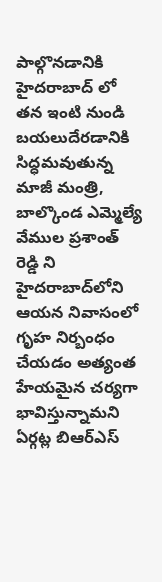పాల్గొనడానికి హైదరాబాద్ లో తన ఇంటి నుండి బయలుదేరడానికి సిద్ధమవుతున్న మాజీ మంత్రి, బాల్కొండ ఎమ్మెల్యే వేముల ప్రశాంత్ రెడ్డి ని హైదరాబాద్‌లోని ఆయన నివాసంలో గృహ నిర్బంధం చేయడం అత్యంత హేయమైన చర్యగా భావిస్తున్నామని ఏర్గట్ల బిఆర్ఎస్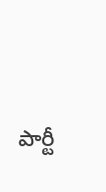పార్టీ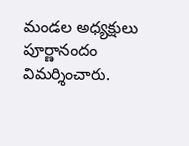మండల అధ్యక్షులు పూర్ణానందం విమర్శించారు.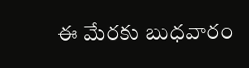ఈ మేరకు బుధవారం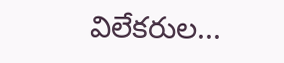విలేకరుల...